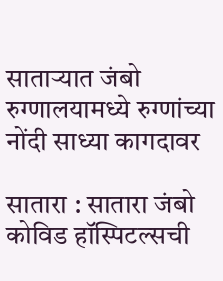साताऱ्यात जंबो रुग्णालयामध्ये रुग्णांच्या नोंदी साध्या कागदावर

सातारा : सातारा जंबो कोविड हॉस्पिटल्सची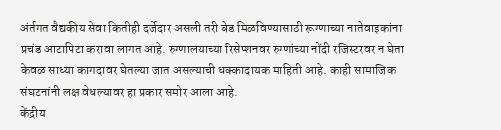अंर्तगत वैद्यकीय सेवा कितीही दर्जेदार असली तरी बेड मिळविण्यासाठी रूग्णाच्या नातेवाइकांना प्रचंड आटापिटा करावा लागत आहे. रुग्णालयाच्या रिसेप्शनवर रुग्णांच्या नोंदी रजिस्टरवर न घेता केवळ साध्या कागदावर घेतल्या जात असल्याची धक्कादायक माहिती आहे. काही सामाजिक संघटनांनी लक्ष वेधल्यावर हा प्रकार समोर आला आहे.
केंद्रीय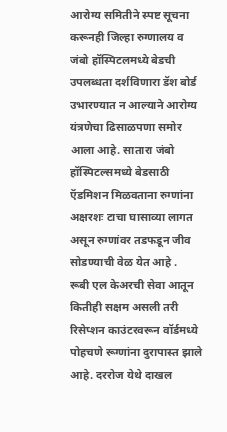आरोग्य समितीने स्पष्ट सूचना करूनही जिल्हा रुग्णालय व जंबो हॉस्पिटलमध्ये बेडची उपलब्धता दर्शविणारा डॅश बोर्ड उभारण्यात न आल्याने आरोग्य यंत्रणेचा ढिसाळपणा समोर आला आहे. सातारा जंबो हॉस्पिटल्समध्ये बेडसाठी ऍडमिशन मिळवताना रुग्णांना अक्षरशः टाचा घासाव्या लागत असून रुग्णांवर तडफडून जीव सोडण्याची वेळ येत आहे .
रूबी एल केअरची सेवा आतून कितीही सक्षम असली तरी रिसेप्शन काउंटरवरून वॉर्डमध्ये पोहचणे रूग्णांना दुरापास्त झाले आहे. दररोज येथे दाखल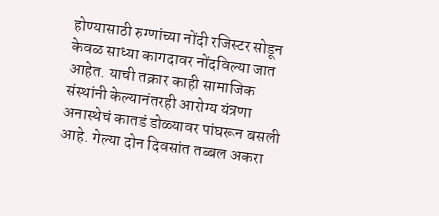होण्यासाठी रुग्णांच्या नोंदी रजिस्टर सोडून केवळ साध्या कागदावर नोंदविल्या जात आहेत. याची तक्रार काही सामाजिक संस्थांनी केल्यानंतरही आरोग्य यंत्रणा अनास्थेचं कातडं डोळ्यावर पांघरून बसली आहे. गेल्या दोन दिवसांत तब्बल अकरा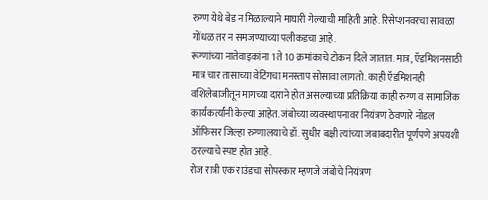रुग्ण येथे बेड न मिळाल्याने माघारी गेल्याची माहिती आहे. रिसेप्शनवरचा सावळा गोंधळ तर न समजण्याच्या पलीकडचा आहे.
रूग्णांच्या नातेवाइकांना 1 ते 10 क्रमांकाचे टोकन दिले जातात. मात्र, ऍडमिशनसाठी मात्र चार तासाच्या वेटिंगचा मनस्ताप सोसावा लागतो. काही ऍडमिशनही वशिलेबाजीतून मागच्या दाराने होत असल्याच्या प्रतिक्रिया काही रुग्ण व सामाजिक कार्यकर्त्यांनी केल्या आहेत. जंबोच्या व्यवस्थापनावर नियंत्रण ठेवणारे नोडल ऑफिसर जिल्हा रुग्णालयाचे डॉ. सुधीर बक्षी त्यांच्या जबाबदारीत पूर्णपणे अपयशी ठरल्याचे स्पष्ट होत आहे.
रोज रात्री एक राउंडचा सोपस्कार म्हणजे जंबोचे नियंत्रण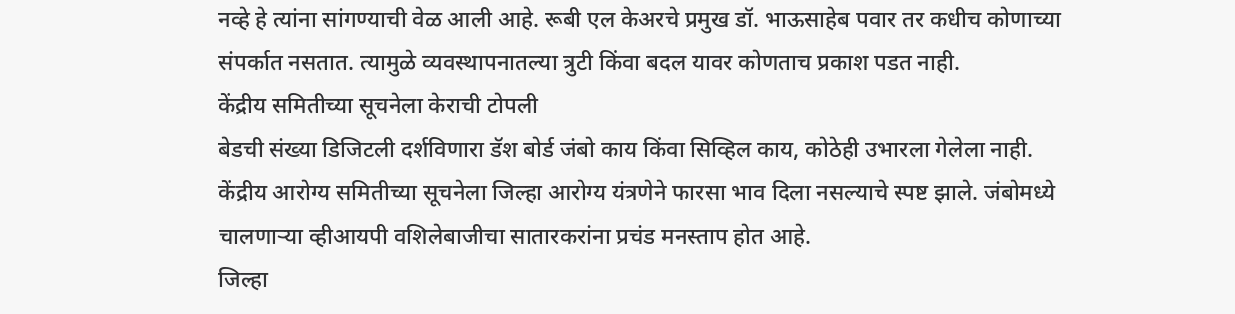नव्हे हे त्यांना सांगण्याची वेळ आली आहे. रूबी एल केअरचे प्रमुख डॉ. भाऊसाहेब पवार तर कधीच कोणाच्या संपर्कात नसतात. त्यामुळे व्यवस्थापनातल्या त्रुटी किंवा बदल यावर कोणताच प्रकाश पडत नाही.
केंद्रीय समितीच्या सूचनेला केराची टोपली
बेडची संख्या डिजिटली दर्शविणारा डॅश बोर्ड जंबो काय किंवा सिव्हिल काय, कोठेही उभारला गेलेला नाही. केंद्रीय आरोग्य समितीच्या सूचनेला जिल्हा आरोग्य यंत्रणेने फारसा भाव दिला नसल्याचे स्पष्ट झाले. जंबोमध्ये चालणाऱ्या व्हीआयपी वशिलेबाजीचा सातारकरांना प्रचंड मनस्ताप होत आहे.
जिल्हा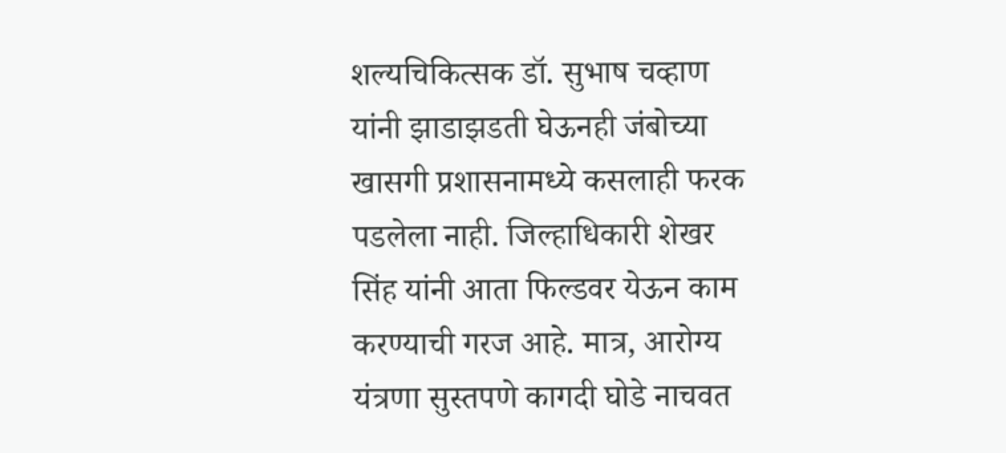शल्यचिकित्सक डॉ. सुभाष चव्हाण यांनी झाडाझडती घेऊनही जंबोच्या खासगी प्रशासनामध्ये कसलाही फरक पडलेला नाही. जिल्हाधिकारी शेखर सिंह यांनी आता फिल्डवर येऊन काम करण्याची गरज आहे. मात्र, आरोग्य यंत्रणा सुस्तपणे कागदी घोडे नाचवत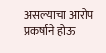असल्याचा आरोप प्रकर्षाने होऊ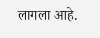लागला आहे.